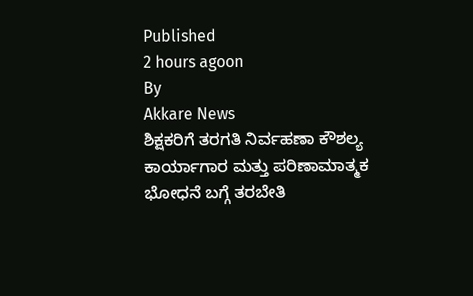Published
2 hours agoon
By
Akkare News
ಶಿಕ್ಷಕರಿಗೆ ತರಗತಿ ನಿರ್ವಹಣಾ ಕೌಶಲ್ಯ ಕಾರ್ಯಾಗಾರ ಮತ್ತು ಪರಿಣಾಮಾತ್ಮಕ ಭೋಧನೆ ಬಗ್ಗೆ ತರಬೇತಿ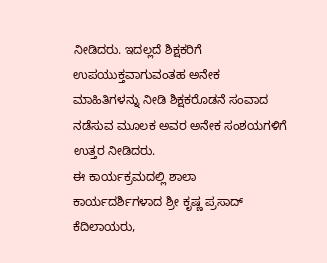ನೀಡಿದರು. ಇದಲ್ಲದೆ ಶಿಕ್ಷಕರಿಗೆ ಉಪಯುಕ್ತವಾಗುವಂತಹ ಅನೇಕ ಮಾಹಿತಿಗಳನ್ನು ನೀಡಿ ಶಿಕ್ಷಕರೊಡನೆ ಸಂವಾದ ನಡೆಸುವ ಮೂಲಕ ಅವರ ಅನೇಕ ಸಂಶಯಗಳಿಗೆ ಉತ್ತರ ನೀಡಿದರು.
ಈ ಕಾರ್ಯಕ್ರಮದಲ್ಲಿ ಶಾಲಾ ಕಾರ್ಯದರ್ಶಿಗಳಾದ ಶ್ರೀ ಕೃಷ್ಣ ಪ್ರಸಾದ್ ಕೆದಿಲಾಯರು,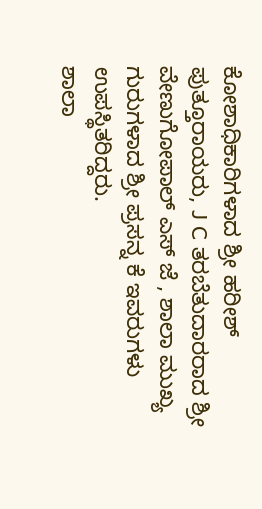ಕೋಶಾಧಿಕಾರಿಗಳಾದ ಶ್ರೀ ಹರೀಶ್ ಪುತ್ತೂರಾಯರು, J C ತರಬೆತುದಾರರಾದ ಶ್ರೀ ವೇಣುಗೋಪಾಲ್ ಎಸ್ ಜೆ , ಶಾಲಾ ಮುಖ್ಯ ಗುರುಗಳಾದ ಶ್ರೀ ಪ್ರಸನ್ನ ಕೆ ಇವರುಗಳು ಉಪಸ್ಥಿತರಿದ್ದರು.
ಶಾಲಾ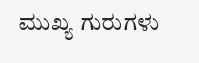ಮುಖ್ಯ ಗುರುಗಳು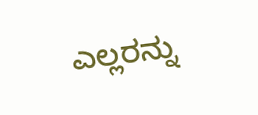ಎಲ್ಲರನ್ನು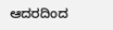ಆದರದಿಂದ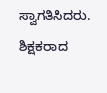ಸ್ವಾಗತಿಸಿದರು. ಶಿಕ್ಷಕರಾದ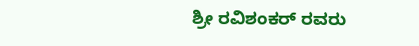ಶ್ರೀ ರವಿಶಂಕರ್ ರವರು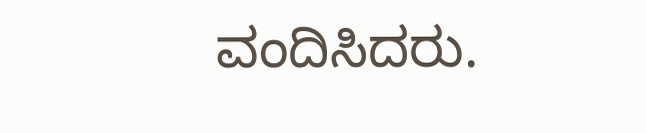ವಂದಿಸಿದರು.